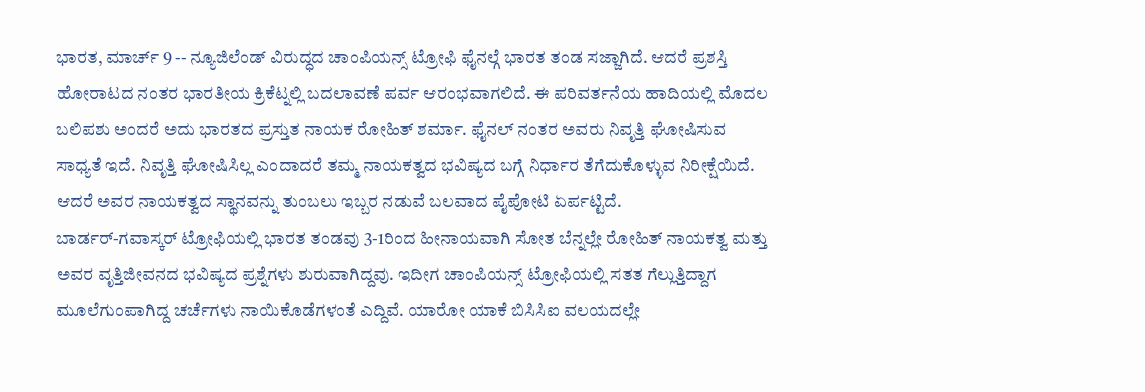ಭಾರತ, ಮಾರ್ಚ್ 9 -- ನ್ಯೂಜಿಲೆಂಡ್ ವಿರುದ್ಧದ ಚಾಂಪಿಯನ್ಸ್ ಟ್ರೋಫಿ ಫೈನಲ್ಗೆ ಭಾರತ ತಂಡ ಸಜ್ಜಾಗಿದೆ. ಆದರೆ ಪ್ರಶಸ್ತಿ ಹೋರಾಟದ ನಂತರ ಭಾರತೀಯ ಕ್ರಿಕೆಟ್ನಲ್ಲಿ ಬದಲಾವಣೆ ಪರ್ವ ಆರಂಭವಾಗಲಿದೆ. ಈ ಪರಿವರ್ತನೆಯ ಹಾದಿಯಲ್ಲಿ ಮೊದಲ ಬಲಿಪಶು ಅಂದರೆ ಅದು ಭಾರತದ ಪ್ರಸ್ತುತ ನಾಯಕ ರೋಹಿತ್ ಶರ್ಮಾ. ಫೈನಲ್ ನಂತರ ಅವರು ನಿವೃತ್ತಿ ಘೋಷಿಸುವ ಸಾಧ್ಯತೆ ಇದೆ. ನಿವೃತ್ತಿ ಘೋಷಿಸಿಲ್ಲ ಎಂದಾದರೆ ತಮ್ಮ ನಾಯಕತ್ವದ ಭವಿಷ್ಯದ ಬಗ್ಗೆ ನಿರ್ಧಾರ ತೆಗೆದುಕೊಳ್ಳುವ ನಿರೀಕ್ಷೆಯಿದೆ. ಆದರೆ ಅವರ ನಾಯಕತ್ವದ ಸ್ಥಾನವನ್ನು ತುಂಬಲು ಇಬ್ಬರ ನಡುವೆ ಬಲವಾದ ಪೈಪೋಟಿ ಏರ್ಪಟ್ಟಿದೆ.
ಬಾರ್ಡರ್-ಗವಾಸ್ಕರ್ ಟ್ರೋಫಿಯಲ್ಲಿ ಭಾರತ ತಂಡವು 3-1ರಿಂದ ಹೀನಾಯವಾಗಿ ಸೋತ ಬೆನ್ನಲ್ಲೇ ರೋಹಿತ್ ನಾಯಕತ್ವ ಮತ್ತು ಅವರ ವೃತ್ತಿಜೀವನದ ಭವಿಷ್ಯದ ಪ್ರಶ್ನೆಗಳು ಶುರುವಾಗಿದ್ದವು. ಇದೀಗ ಚಾಂಪಿಯನ್ಸ್ ಟ್ರೋಫಿಯಲ್ಲಿ ಸತತ ಗೆಲ್ಲುತ್ತಿದ್ದಾಗ ಮೂಲೆಗುಂಪಾಗಿದ್ದ ಚರ್ಚೆಗಳು ನಾಯಿಕೊಡೆಗಳಂತೆ ಎದ್ದಿವೆ. ಯಾರೋ ಯಾಕೆ ಬಿಸಿಸಿಐ ವಲಯದಲ್ಲೇ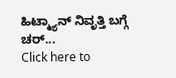ಹಿಟ್ಮ್ಯಾನ್ ನಿವೃತ್ತಿ ಬಗ್ಗೆ ಚರ್...
Click here to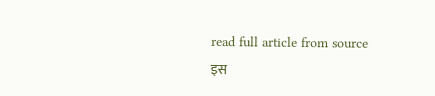read full article from source
इस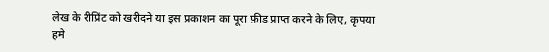लेख के रीप्रिंट को खरीदने या इस प्रकाशन का पूरा फ़ीड प्राप्त करने के लिए, कृपया
हमे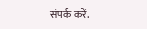संपर्क करें.